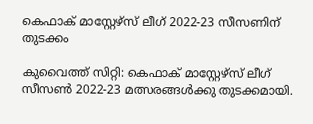കെഫാക് മാസ്റ്റേഴ്സ് ലീഗ് 2022-23 സീസണിന് തുടക്കം

കുവൈത്ത് സിറ്റി: കെഫാക് മാസ്റ്റേഴ്സ് ലീഗ് സീസൺ 2022-23 മത്സരങ്ങൾക്കു തുടക്കമായി.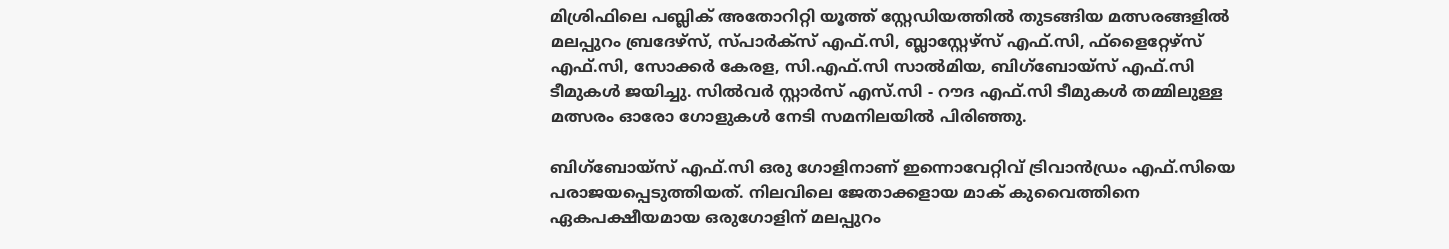മിശ്രിഫിലെ പബ്ലിക് അതോറിറ്റി യൂത്ത് സ്റ്റേഡിയത്തിൽ തുടങ്ങിയ മത്സരങ്ങളിൽ മലപ്പുറം ബ്രദേഴ്‌സ്, സ്പാർക്സ് എഫ്‌.സി, ബ്ലാസ്റ്റേഴ്‌സ് എഫ്‌.സി, ഫ്ളൈറ്റേഴ്‌സ് എഫ്‌.സി, സോക്കർ കേരള, സി.എഫ്‌.സി സാൽമിയ, ബിഗ്‌ബോയ്സ്‌ എഫ്‌.സി ടീമുകൾ ജയിച്ചു. സിൽവർ സ്റ്റാർസ് എസ്.സി - റൗദ എഫ്‌.സി ടീമുകൾ തമ്മിലുള്ള മത്സരം ഓരോ ഗോളുകൾ നേടി സമനിലയിൽ പിരിഞ്ഞു.

ബിഗ്‌ബോയ്സ്‌ എഫ്‌.സി ഒരു ഗോളിനാണ് ഇന്നൊവേറ്റിവ് ട്രിവാൻഡ്രം എഫ്‌.സിയെ പരാജയപ്പെടുത്തിയത്. നിലവിലെ ജേതാക്കളായ മാക് കുവൈത്തിനെ ഏകപക്ഷീയമായ ഒരുഗോളിന് മലപ്പുറം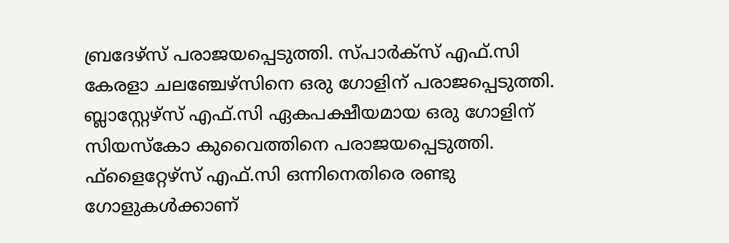ബ്രദേഴ്‌സ് പരാജയപ്പെടുത്തി. സ്പാർക്സ് എഫ്‌.സി കേരളാ ചലഞ്ചേഴ്സിനെ ഒരു ഗോളിന് പരാജപ്പെടുത്തി. ബ്ലാസ്റ്റേഴ്‌സ് എഫ്‌.സി ഏകപക്ഷീയമായ ഒരു ഗോളിന് സിയസ്കോ കുവൈത്തിനെ പരാജയപ്പെടുത്തി. ഫ്ളൈറ്റേഴ്‌സ് എഫ്‌.സി ഒന്നിനെതിരെ രണ്ടു ഗോളുകൾക്കാണ്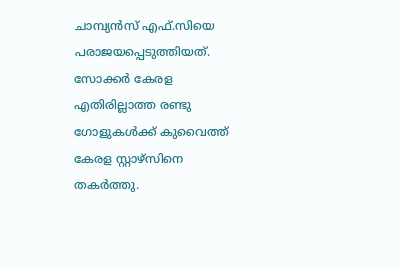ചാമ്പ്യൻസ് എഫ്‌.സിയെ പരാജയപ്പെടുത്തിയത്. സോക്കർ കേരള എതിരില്ലാത്ത രണ്ടു ഗോളുകൾക്ക് കുവൈത്ത് കേരള സ്റ്റാഴ്സിനെ തകർത്തു.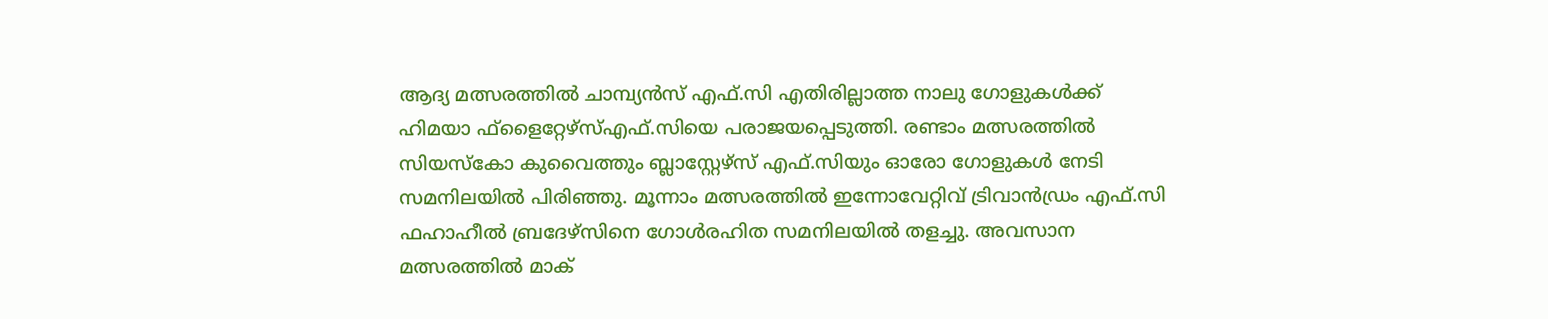ആദ്യ മത്സരത്തിൽ ചാമ്പ്യൻസ് എഫ്‌.സി എതിരില്ലാത്ത നാലു ഗോളുകൾക്ക് ഹിമയാ ഫ്ളൈറ്റേഴ്‌സ്എഫ്‌.സിയെ പരാജയപ്പെടുത്തി. രണ്ടാം മത്സരത്തിൽ സിയസ്കോ കുവൈത്തും ബ്ലാസ്റ്റേഴ്‌സ് എഫ്‌.സിയും ഓരോ ഗോളുകൾ നേടി സമനിലയിൽ പിരിഞ്ഞു. മൂന്നാം മത്സരത്തിൽ ഇന്നോവേറ്റിവ് ട്രിവാൻഡ്രം എഫ്‌.സി ഫഹാഹീൽ ബ്രദേഴ്സിനെ ഗോൾരഹിത സമനിലയിൽ തളച്ചു. അവസാന മത്സരത്തിൽ മാക്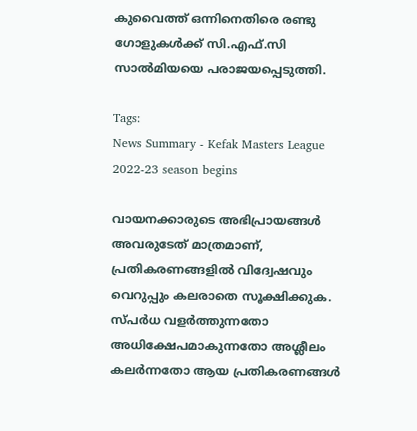കുവൈത്ത് ഒന്നിനെതിരെ രണ്ടു ഗോളുകൾക്ക് സി.എഫ്‌.സി സാൽമിയയെ പരാജയപ്പെടുത്തി.

Tags:
News Summary - Kefak Masters League 2022-23 season begins

വായനക്കാരുടെ അഭിപ്രായങ്ങള്‍ അവരുടേത് മാത്രമാണ്, പ്രതികരണങ്ങളിൽ വിദ്വേഷവും വെറുപ്പും കലരാതെ സൂക്ഷിക്കുക. സ്പർധ വളർത്തുന്നതോ അധിക്ഷേപമാകുന്നതോ അശ്ലീലം കലർന്നതോ ആയ പ്രതികരണങ്ങൾ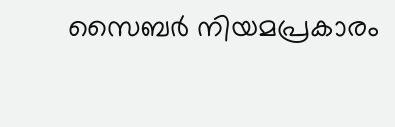സൈബർ നിയമപ്രകാരം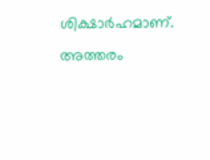ശിക്ഷാർഹമാണ്. അത്തരം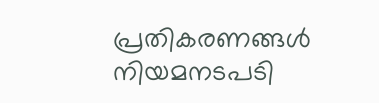പ്രതികരണങ്ങൾ നിയമനടപടി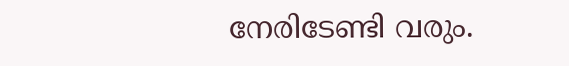നേരിടേണ്ടി വരും.